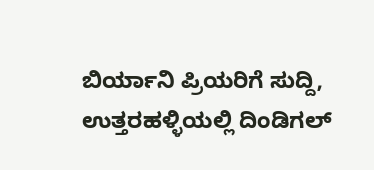ಬಿರ್ಯಾನಿ ಪ್ರಿಯರಿಗೆ ಸುದ್ದಿ, ಉತ್ತರಹಳ್ಳಿಯಲ್ಲಿ ದಿಂಡಿಗಲ್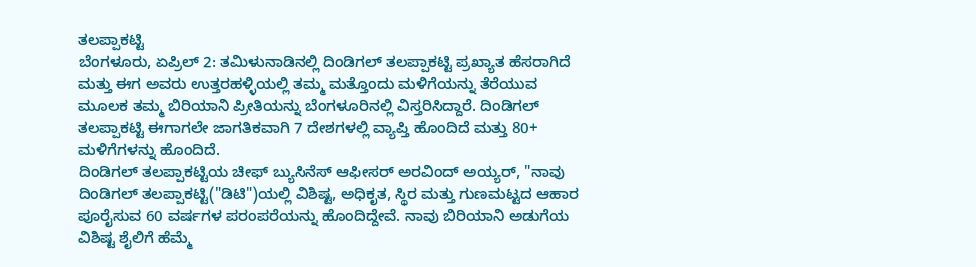ತಲಪ್ಪಾಕಟ್ಟಿ
ಬೆಂಗಳೂರು, ಏಪ್ರಿಲ್ 2: ತಮಿಳುನಾಡಿನಲ್ಲಿ ದಿಂಡಿಗಲ್ ತಲಪ್ಪಾಕಟ್ಟಿ ಪ್ರಖ್ಯಾತ ಹೆಸರಾಗಿದೆ ಮತ್ತು ಈಗ ಅವರು ಉತ್ತರಹಳ್ಳಿಯಲ್ಲಿ ತಮ್ಮ ಮತ್ತೊಂದು ಮಳಿಗೆಯನ್ನು ತೆರೆಯುವ ಮೂಲಕ ತಮ್ಮ ಬಿರಿಯಾನಿ ಪ್ರೀತಿಯನ್ನು ಬೆಂಗಳೂರಿನಲ್ಲಿ ವಿಸ್ತರಿಸಿದ್ದಾರೆ. ದಿಂಡಿಗಲ್ ತಲಪ್ಪಾಕಟ್ಟಿ ಈಗಾಗಲೇ ಜಾಗತಿಕವಾಗಿ 7 ದೇಶಗಳಲ್ಲಿ ವ್ಯಾಪ್ತಿ ಹೊಂದಿದೆ ಮತ್ತು 80+ ಮಳಿಗೆಗಳನ್ನು ಹೊಂದಿದೆ.
ದಿಂಡಿಗಲ್ ತಲಪ್ಪಾಕಟ್ಟಿಯ ಚೀಫ್ ಬ್ಯುಸಿನೆಸ್ ಆಫೀಸರ್ ಅರವಿಂದ್ ಅಯ್ಯರ್, "ನಾವು ದಿಂಡಿಗಲ್ ತಲಪ್ಪಾಕಟ್ಟಿ("ಡಿಟಿ")ಯಲ್ಲಿ ವಿಶಿಷ್ಟ, ಅಧಿಕೃತ, ಸ್ಥಿರ ಮತ್ತು ಗುಣಮಟ್ಟದ ಆಹಾರ ಪೂರೈಸುವ 60 ವರ್ಷಗಳ ಪರಂಪರೆಯನ್ನು ಹೊಂದಿದ್ದೇವೆ. ನಾವು ಬಿರಿಯಾನಿ ಅಡುಗೆಯ ವಿಶಿಷ್ಟ ಶೈಲಿಗೆ ಹೆಮ್ಮೆ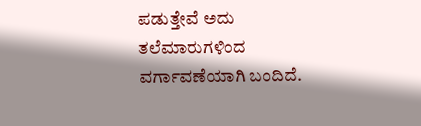ಪಡುತ್ತೇವೆ ಅದು ತಲೆಮಾರುಗಳಿಂದ ವರ್ಗಾವಣೆಯಾಗಿ ಬಂದಿದೆ.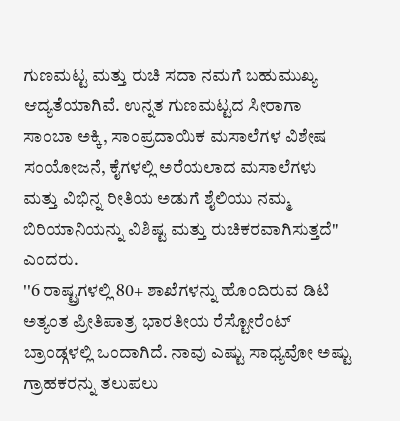ಗುಣಮಟ್ಟ ಮತ್ತು ರುಚಿ ಸದಾ ನಮಗೆ ಬಹುಮುಖ್ಯ ಆದ್ಯತೆಯಾಗಿವೆ. ಉನ್ನತ ಗುಣಮಟ್ಟದ ಸೀರಾಗಾ ಸಾಂಬಾ ಅಕ್ಕಿ, ಸಾಂಪ್ರದಾಯಿಕ ಮಸಾಲೆಗಳ ವಿಶೇಷ ಸಂಯೋಜನೆ, ಕೈಗಳಲ್ಲಿ ಅರೆಯಲಾದ ಮಸಾಲೆಗಳು ಮತ್ತು ವಿಭಿನ್ನ ರೀತಿಯ ಅಡುಗೆ ಶೈಲಿಯು ನಮ್ಮ ಬಿರಿಯಾನಿಯನ್ನು ವಿಶಿಷ್ಟ ಮತ್ತು ರುಚಿಕರವಾಗಿಸುತ್ತದೆ" ಎಂದರು.
''6 ರಾಷ್ಟ್ರಗಳಲ್ಲಿ 80+ ಶಾಖೆಗಳನ್ನು ಹೊಂದಿರುವ ಡಿಟಿ ಅತ್ಯಂತ ಪ್ರೀತಿಪಾತ್ರ ಭಾರತೀಯ ರೆಸ್ಟೋರೆಂಟ್ ಬ್ರಾಂಡ್ಗಳಲ್ಲಿ ಒಂದಾಗಿದೆ. ನಾವು ಎಷ್ಟು ಸಾಧ್ಯವೋ ಅಷ್ಟು ಗ್ರಾಹಕರನ್ನು ತಲುಪಲು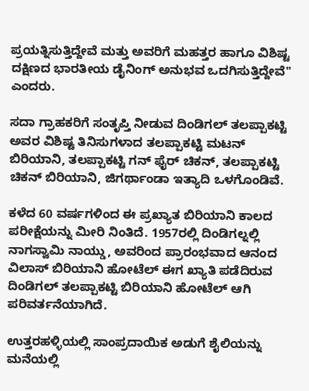ಪ್ರಯತ್ನಿಸುತ್ತಿದ್ದೇವೆ ಮತ್ತು ಅವರಿಗೆ ಮಹತ್ತರ ಹಾಗೂ ವಿಶಿಷ್ಟ ದಕ್ಷಿಣದ ಭಾರತೀಯ ಡೈನಿಂಗ್ ಅನುಭವ ಒದಗಿಸುತ್ತಿದ್ದೇವೆ" ಎಂದರು.

ಸದಾ ಗ್ರಾಹಕರಿಗೆ ಸಂತೃಪ್ತಿ ನೀಡುವ ದಿಂಡಿಗಲ್ ತಲಪ್ಪಾಕಟ್ಟಿ ಅವರ ವಿಶಿಷ್ಟ ತಿನಿಸುಗಳಾದ ತಲಪ್ಪಾಕಟ್ಟಿ ಮಟನ್ ಬಿರಿಯಾನಿ, ತಲಪ್ಪಾಕಟ್ಟಿ ಗನ್ ಫೈರ್ ಚಿಕನ್, ತಲಪ್ಪಾಕಟ್ಟಿ ಚಿಕನ್ ಬಿರಿಯಾನಿ, ಜಿಗರ್ಥಾಂಡಾ ಇತ್ಯಾದಿ ಒಳಗೊಂಡಿವೆ.

ಕಳೆದ 60 ವರ್ಷಗಳಿಂದ ಈ ಪ್ರಖ್ಯಾತ ಬಿರಿಯಾನಿ ಕಾಲದ ಪರೀಕ್ಷೆಯನ್ನು ಮೀರಿ ನಿಂತಿದೆ. 1957ರಲ್ಲಿ ದಿಂಡಿಗಲ್ನಲ್ಲಿ ನಾಗಸ್ವಾಮಿ ನಾಯ್ಡು, ಅವರಿಂದ ಪ್ರಾರಂಭವಾದ ಆನಂದ ವಿಲಾಸ್ ಬಿರಿಯಾನಿ ಹೋಟೆಲ್ ಈಗ ಖ್ಯಾತಿ ಪಡೆದಿರುವ ದಿಂಡಿಗಲ್ ತಲಪ್ಪಾಕಟ್ಟಿ ಬಿರಿಯಾನಿ ಹೋಟೆಲ್ ಆಗಿ ಪರಿವರ್ತನೆಯಾಗಿದೆ.

ಉತ್ತರಹಳ್ಳಿಯಲ್ಲಿ ಸಾಂಪ್ರದಾಯಿಕ ಅಡುಗೆ ಶೈಲಿಯನ್ನು ಮನೆಯಲ್ಲಿ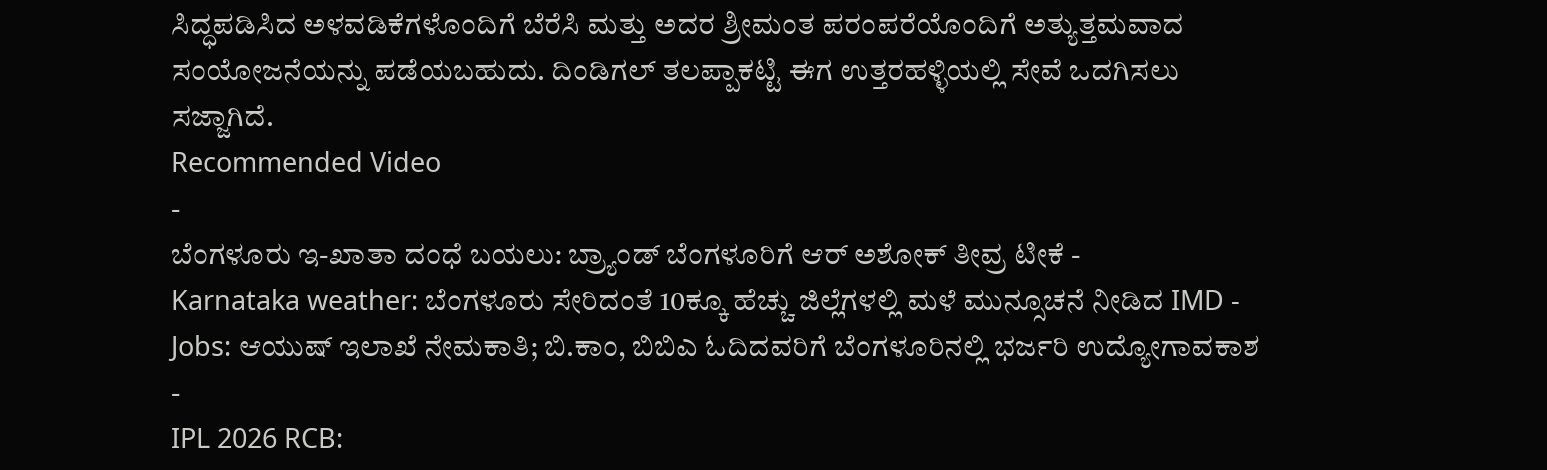ಸಿದ್ಧಪಡಿಸಿದ ಅಳವಡಿಕೆಗಳೊಂದಿಗೆ ಬೆರೆಸಿ ಮತ್ತು ಅದರ ಶ್ರೀಮಂತ ಪರಂಪರೆಯೊಂದಿಗೆ ಅತ್ಯುತ್ತಮವಾದ ಸಂಯೋಜನೆಯನ್ನು ಪಡೆಯಬಹುದು. ದಿಂಡಿಗಲ್ ತಲಪ್ಪಾಕಟ್ಟಿ ಈಗ ಉತ್ತರಹಳ್ಳಿಯಲ್ಲಿ ಸೇವೆ ಒದಗಿಸಲು ಸಜ್ಜಾಗಿದೆ.
Recommended Video
-
ಬೆಂಗಳೂರು ಇ-ಖಾತಾ ದಂಧೆ ಬಯಲು: ಬ್ರ್ಯಾಂಡ್ ಬೆಂಗಳೂರಿಗೆ ಆರ್ ಅಶೋಕ್ ತೀವ್ರ ಟೀಕೆ -
Karnataka weather: ಬೆಂಗಳೂರು ಸೇರಿದಂತೆ 10ಕ್ಕೂ ಹೆಚ್ಚು ಜಿಲ್ಲೆಗಳಲ್ಲಿ ಮಳೆ ಮುನ್ಸೂಚನೆ ನೀಡಿದ IMD -
Jobs: ಆಯುಷ್ ಇಲಾಖೆ ನೇಮಕಾತಿ; ಬಿ.ಕಾಂ, ಬಿಬಿಎ ಓದಿದವರಿಗೆ ಬೆಂಗಳೂರಿನಲ್ಲಿ ಭರ್ಜರಿ ಉದ್ಯೋಗಾವಕಾಶ -
IPL 2026 RCB: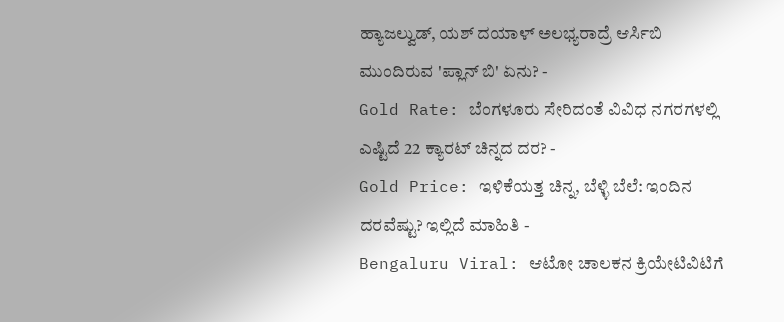ಹ್ಯಾಜಲ್ವುಡ್, ಯಶ್ ದಯಾಳ್ ಅಲಭ್ಯರಾದ್ರೆ ಆರ್ಸಿಬಿ ಮುಂದಿರುವ 'ಪ್ಲಾನ್ ಬಿ' ಏನು? -
Gold Rate: ಬೆಂಗಳೂರು ಸೇರಿದಂತೆ ವಿವಿಧ ನಗರಗಳಲ್ಲಿ ಎಷ್ಟಿದೆ 22 ಕ್ಯಾರಟ್ ಚಿನ್ನದ ದರ? -
Gold Price: ಇಳಿಕೆಯತ್ತ ಚಿನ್ನ, ಬೆಳ್ಳಿ ಬೆಲೆ: ಇಂದಿನ ದರವೆಷ್ಟು? ಇಲ್ಲಿದೆ ಮಾಹಿತಿ -
Bengaluru Viral: ಆಟೋ ಚಾಲಕನ ಕ್ರಿಯೇಟಿವಿಟಿಗೆ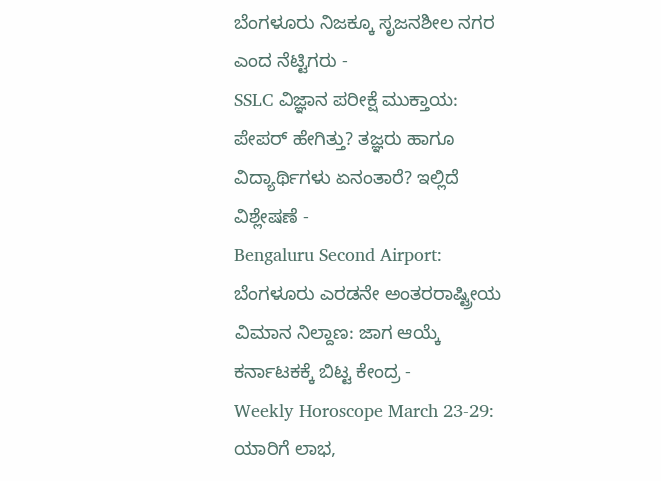ಬೆಂಗಳೂರು ನಿಜಕ್ಕೂ ಸೃಜನಶೀಲ ನಗರ ಎಂದ ನೆಟ್ಟಿಗರು -
SSLC ವಿಜ್ಞಾನ ಪರೀಕ್ಷೆ ಮುಕ್ತಾಯ: ಪೇಪರ್ ಹೇಗಿತ್ತು? ತಜ್ಞರು ಹಾಗೂ ವಿದ್ಯಾರ್ಥಿಗಳು ಏನಂತಾರೆ? ಇಲ್ಲಿದೆ ವಿಶ್ಲೇಷಣೆ -
Bengaluru Second Airport: ಬೆಂಗಳೂರು ಎರಡನೇ ಅಂತರರಾಷ್ಟ್ರೀಯ ವಿಮಾನ ನಿಲ್ದಾಣ: ಜಾಗ ಆಯ್ಕೆ ಕರ್ನಾಟಕಕ್ಕೆ ಬಿಟ್ಟ ಕೇಂದ್ರ -
Weekly Horoscope March 23-29: ಯಾರಿಗೆ ಲಾಭ,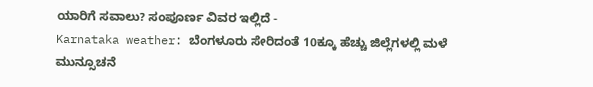ಯಾರಿಗೆ ಸವಾಲು? ಸಂಪೂರ್ಣ ವಿವರ ಇಲ್ಲಿದೆ -
Karnataka weather: ಬೆಂಗಳೂರು ಸೇರಿದಂತೆ 10ಕ್ಕೂ ಹೆಚ್ಚು ಜಿಲ್ಲೆಗಳಲ್ಲಿ ಮಳೆ ಮುನ್ಸೂಚನೆ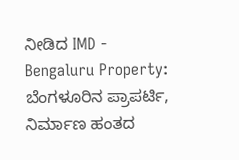ನೀಡಿದ IMD -
Bengaluru Property: ಬೆಂಗಳೂರಿನ ಪ್ರಾಪರ್ಟಿ, ನಿರ್ಮಾಣ ಹಂತದ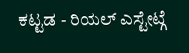ಕಟ್ಟಡ - ರಿಯಲ್ ಎಸ್ಟೇಟ್ಗೆ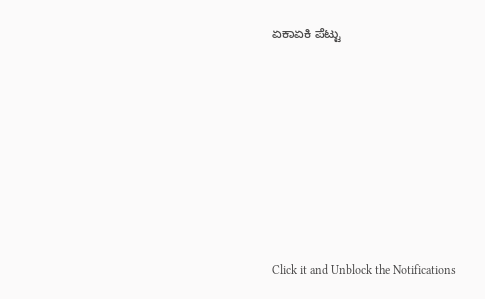ಏಕಾಏಕಿ ಪೆಟ್ಟು












Click it and Unblock the Notifications